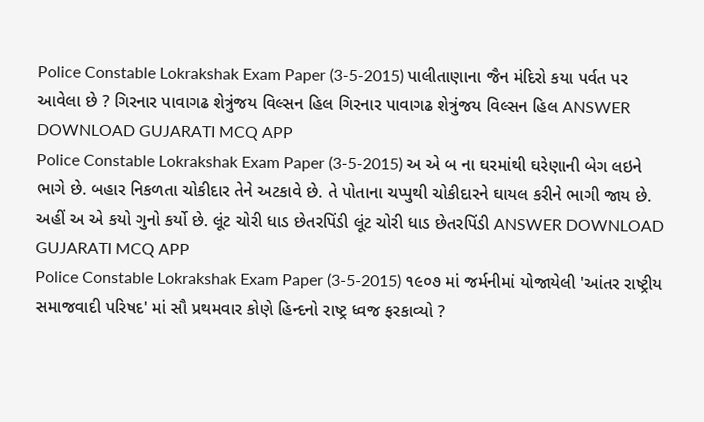Police Constable Lokrakshak Exam Paper (3-5-2015) પાલીતાણાના જૈન મંદિરો કયા પર્વત પર આવેલા છે ? ગિરનાર પાવાગઢ શેત્રુંજય વિલ્સન હિલ ગિરનાર પાવાગઢ શેત્રુંજય વિલ્સન હિલ ANSWER DOWNLOAD GUJARATI MCQ APP
Police Constable Lokrakshak Exam Paper (3-5-2015) અ એ બ ના ઘરમાંથી ઘરેણાની બેગ લઇને ભાગે છે. બહાર નિકળતા ચોકીદાર તેને અટકાવે છે. તે પોતાના ચપ્પુથી ચોકીદારને ઘાયલ કરીને ભાગી જાય છે. અહીં અ એ કયો ગુનો કર્યો છે. લૂંટ ચોરી ધાડ છેતરપિંડી લૂંટ ચોરી ધાડ છેતરપિંડી ANSWER DOWNLOAD GUJARATI MCQ APP
Police Constable Lokrakshak Exam Paper (3-5-2015) ૧૯૦૭ માં જર્મનીમાં યોજાયેલી 'આંતર રાષ્ટ્રીય સમાજવાદી પરિષદ' માં સૌ પ્રથમવાર કોણે હિન્દનો રાષ્ટ્ર ધ્વજ ફરકાવ્યો ?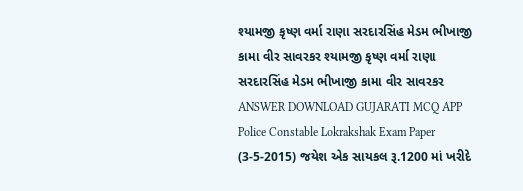શ્યામજી કૃષ્ણ વર્મા રાણા સરદારસિંહ મેડમ ભીખાજી કામા વીર સાવરકર શ્યામજી કૃષ્ણ વર્મા રાણા સરદારસિંહ મેડમ ભીખાજી કામા વીર સાવરકર ANSWER DOWNLOAD GUJARATI MCQ APP
Police Constable Lokrakshak Exam Paper (3-5-2015) જયેશ એક સાયકલ રૂ.1200 માં ખરીદે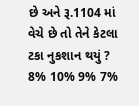છે અને રૂ.1104 માં વેચે છે તો તેને કેટલા ટકા નુકશાન થયું ? 8% 10% 9% 7%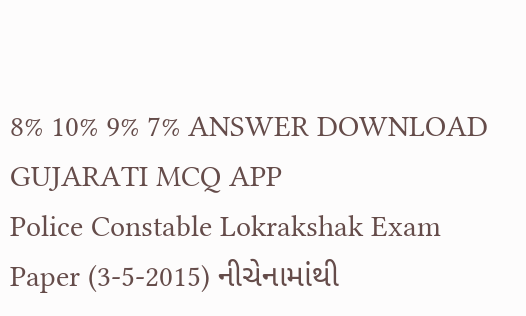8% 10% 9% 7% ANSWER DOWNLOAD GUJARATI MCQ APP
Police Constable Lokrakshak Exam Paper (3-5-2015) નીચેનામાંથી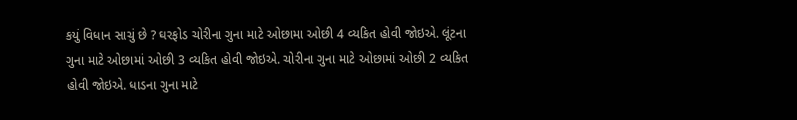કયું વિધાન સાચું છે ? ઘરફોડ ચોરીના ગુના માટે ઓછામા ઓછી 4 વ્યકિત હોવી જોઇએ. લૂંટના ગુના માટે ઓછામાં ઓછી 3 વ્યકિત હોવી જોઇએ. ચોરીના ગુના માટે ઓછામાં ઓછી 2 વ્યકિત હોવી જોઇએ. ધાડના ગુના માટે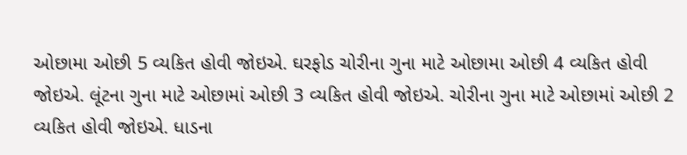ઓછામા ઓછી 5 વ્યકિત હોવી જોઇએ. ઘરફોડ ચોરીના ગુના માટે ઓછામા ઓછી 4 વ્યકિત હોવી જોઇએ. લૂંટના ગુના માટે ઓછામાં ઓછી 3 વ્યકિત હોવી જોઇએ. ચોરીના ગુના માટે ઓછામાં ઓછી 2 વ્યકિત હોવી જોઇએ. ધાડના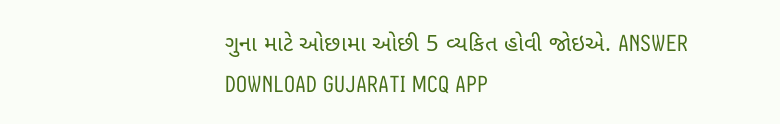ગુના માટે ઓછામા ઓછી 5 વ્યકિત હોવી જોઇએ. ANSWER DOWNLOAD GUJARATI MCQ APP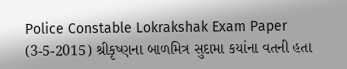Police Constable Lokrakshak Exam Paper (3-5-2015) શ્રીકૃષ્ણના બાળમિત્ર સુદામા કયાંના વતની હતા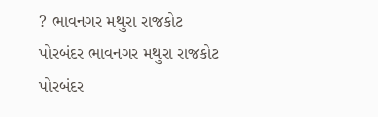? ભાવનગર મથુરા રાજકોટ પોરબંદર ભાવનગર મથુરા રાજકોટ પોરબંદર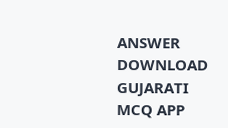ANSWER DOWNLOAD GUJARATI MCQ APP